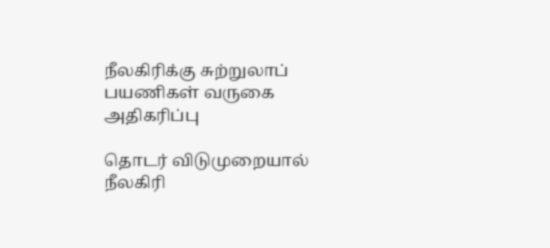நீலகிரிக்கு சுற்றுலாப் பயணிகள் வருகை அதிகரிப்பு

தொடர் விடுமுறையால் நீலகிரி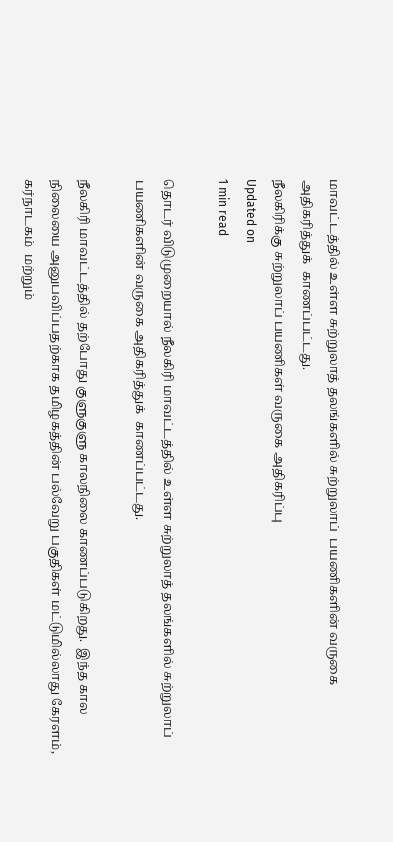மாவட்டத்தில் உள்ள சுற்றுலாத் தலங்களில் சுற்றுலாப்  பயணிகளின் வருகை அதிகரித்துக்  காணப்பட்டது.
நீலகிரிக்கு சுற்றுலாப் பயணிகள் வருகை அதிகரிப்பு
Updated on
1 min read

தொடர் விடுமுறையால் நீலகிரி மாவட்டத்தில் உள்ள சுற்றுலாத் தலங்களில் சுற்றுலாப்  பயணிகளின் வருகை அதிகரித்துக்  காணப்பட்டது.

நீலகிரி மாவட்டத்தில் தற்போது குளுகுளு காலநிலை காணப்படுகிறது.  இந்த கால நிலையை அனுபவிப்பதற்காக தமிழகத்தின் பல்வேறு பகுதிகள் மட்டுமில்லாது கேரளம், கர்நாடகம்  மற்றும்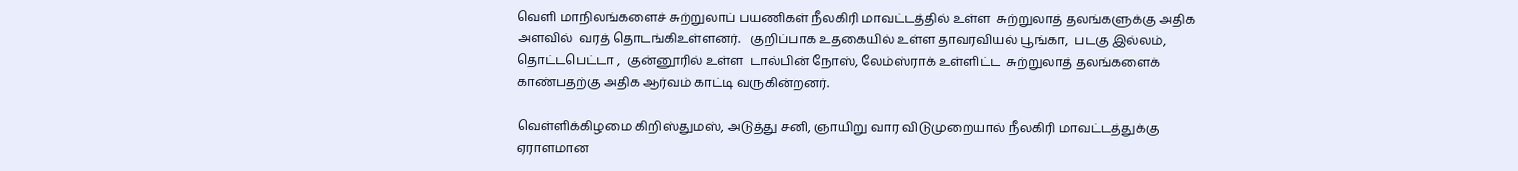வெளி மாநிலங்களைச் சுற்றுலாப் பயணிகள் நீலகிரி மாவட்டத்தில் உள்ள  சுற்றுலாத் தலங்களுக்கு அதிக அளவில்  வரத் தொடங்கிஉள்ளனர்.   குறிப்பாக உதகையில் உள்ள தாவரவியல் பூங்கா,  படகு இல்லம், தொட்டபெட்டா ,  குன்னூரில் உள்ள  டால்பின் நோஸ், லேம்ஸ்ராக் உள்ளிட்ட  சுற்றுலாத் தலங்களைக் காண்பதற்கு அதிக ஆர்வம் காட்டி வருகின்றனர்.

வெள்ளிக்கிழமை கிறிஸ்துமஸ், அடுத்து சனி, ஞாயிறு வார விடுமுறையால் நீலகிரி மாவட்டத்துக்கு ஏராளமான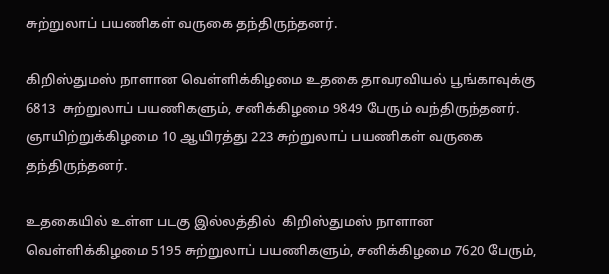சுற்றுலாப் பயணிகள் வருகை தந்திருந்தனர்.

கிறிஸ்துமஸ் நாளான வெள்ளிக்கிழமை உதகை தாவரவியல் பூங்காவுக்கு 6813  சுற்றுலாப் பயணிகளும், சனிக்கிழமை 9849 பேரும் வந்திருந்தனர். ஞாயிற்றுக்கிழமை 10 ஆயிரத்து 223 சுற்றுலாப் பயணிகள் வருகை தந்திருந்தனர்.

உதகையில் உள்ள படகு இல்லத்தில்  கிறிஸ்துமஸ் நாளான வெள்ளிக்கிழமை 5195 சுற்றுலாப் பயணிகளும், சனிக்கிழமை 7620 பேரும்,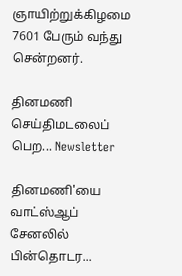ஞாயிற்றுக்கிழமை 7601 பேரும் வந்து சென்றனர்.

தினமணி செய்திமடலைப் பெற... Newsletter

தினமணி'யை வாட்ஸ்ஆப் சேனலில் பின்தொடர...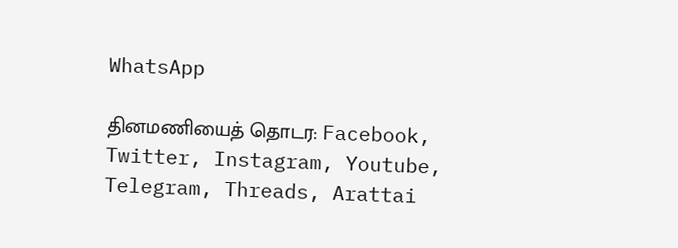WhatsApp

தினமணியைத் தொடர: Facebook, Twitter, Instagram, Youtube, Telegram, Threads, Arattai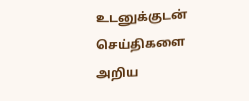உடனுக்குடன் செய்திகளை அறிய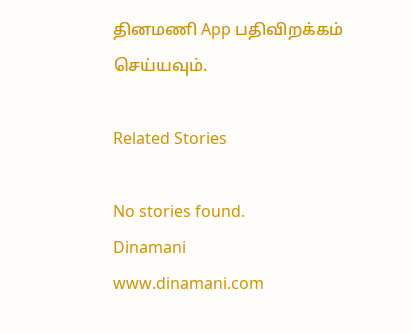தினமணி App பதிவிறக்கம் செய்யவும்.

Related Stories

No stories found.
Dinamani
www.dinamani.com